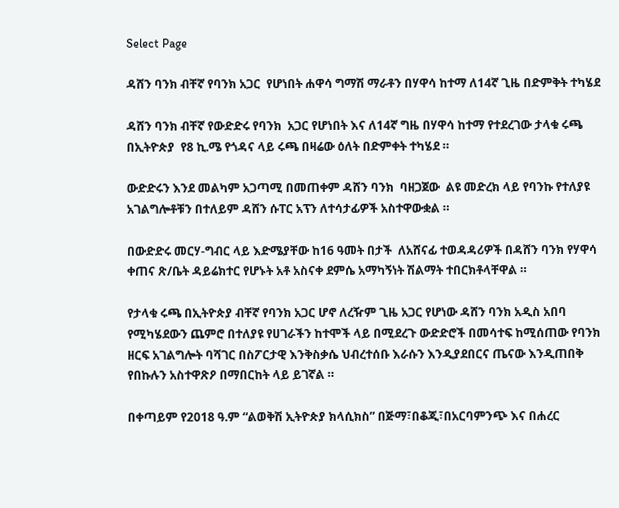Select Page

ዳሸን ባንክ ብቸኛ የባንክ አጋር  የሆነበት ሐዋሳ ግማሽ ማራቶን በሃዋሳ ከተማ ለ14ኛ ጊዜ በድምቅት ተካሄደ

ዳሸን ባንክ ብቸኛ የውድድሩ የባንክ  አጋር የሆነበት እና ለ14ኛ ግዜ በሃዋሳ ከተማ የተደረገው ታላቁ ሩጫ በኢትዮጵያ  የ8 ኪ.ሜ የጎዳና ላይ ሩጫ በዛሬው ዕለት በድምቀት ተካሄደ ።

ውድድሩን እንደ መልካም አጋጣሚ በመጠቀም ዳሸን ባንክ  ባዘጋጀው  ልዩ መድረክ ላይ የባንኩ የተለያዩ አገልግሎቶቹን በተለይም ዳሸን ሱፐር አፕን ለተሳታፊዎች አስተዋውቋል ።

በውድድሩ መርሃ-ግብር ላይ እድሜያቸው ከ16 ዓመት በታች  ለአሸናፊ ተወዳዳሪዎች በዳሸን ባንክ የሃዋሳ ቀጠና ጽ/ቤት ዳይሬክተር የሆኑት አቶ አስናቀ ደምሴ አማካኝነት ሽልማት ተበርክቶላቸዋል ።

የታላቁ ሩጫ በኢትዮጵያ ብቸኛ የባንክ አጋር ሆኖ ለረዥም ጊዜ አጋር የሆነው ዳሸን ባንክ አዲስ አበባ የሚካሄደውን ጨምሮ በተለያዩ የሀገራችን ከተሞች ላይ በሚደረጉ ውድድሮች በመሳተፍ ከሚሰጠው የባንክ ዘርፍ አገልግሎት ባሻገር በስፖርታዊ እንቅስቃሴ ህብረተሰቡ እራሱን እንዲያደበርና ጤናው እንዲጠበቅ የበኩሉን አስተዋጽዖ በማበርከት ላይ ይገኛል ።

በቀጣይም የ2018 ዓ.ም “ልወቅሽ ኢትዮጵያ ክላሲክስ” በጅማ፣በቆጂ፣በአርባምንጭ እና በሐረር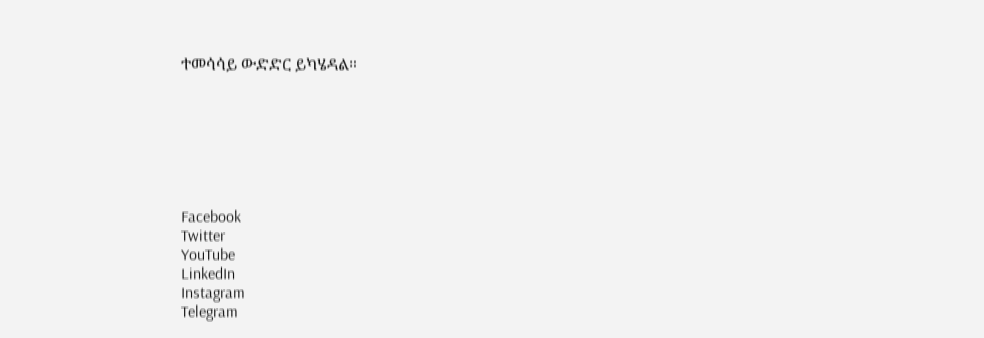ተመሳሳይ ውድድር ይካሄዳል።







Facebook
Twitter
YouTube
LinkedIn
Instagram
Telegram